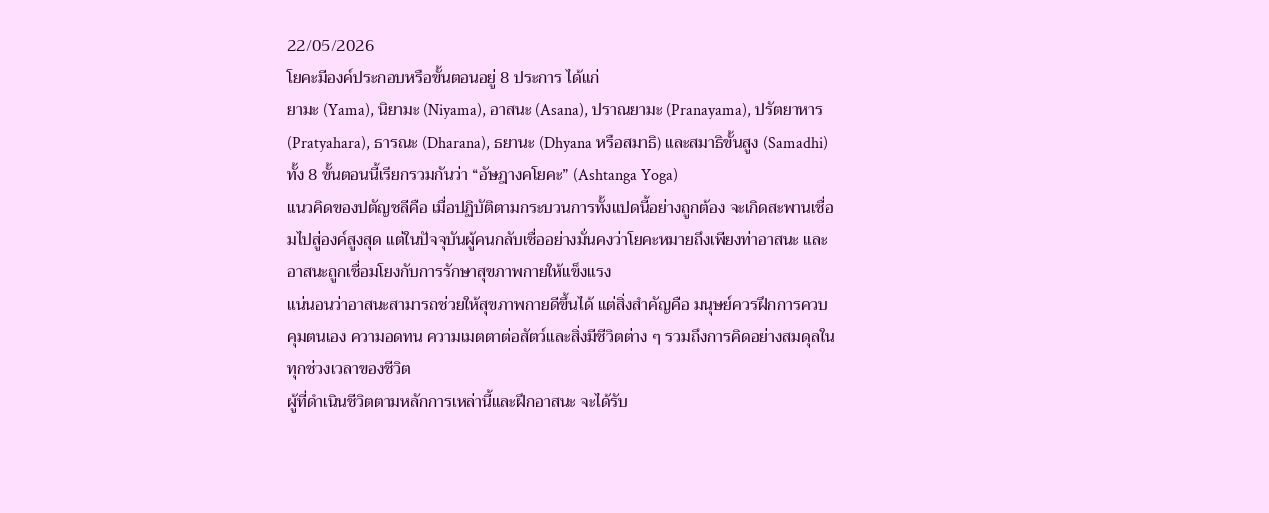22/05/2026
โยคะมีองค์ประกอบหรือขั้นตอนอยู่ 8 ประการ ได้แก่
ยามะ (Yama), นิยามะ (Niyama), อาสนะ (Asana), ปราณยามะ (Pranayama), ปรัตยาหาร (Pratyahara), ธารณะ (Dharana), ธยานะ (Dhyana หรือสมาธิ) และสมาธิขั้นสูง (Samadhi) ทั้ง 8 ขั้นตอนนี้เรียกรวมกันว่า “อัษฎางคโยคะ” (Ashtanga Yoga)
แนวคิดของปตัญชลีคือ เมื่อปฏิบัติตามกระบวนการทั้งแปดนี้อย่างถูกต้อง จะเกิดสะพานเชื่อมไปสู่องค์สูงสุด แต่ในปัจจุบันผู้คนกลับเชื่ออย่างมั่นคงว่าโยคะหมายถึงเพียงท่าอาสนะ และอาสนะถูกเชื่อมโยงกับการรักษาสุขภาพกายให้แข็งแรง
แน่นอนว่าอาสนะสามารถช่วยให้สุขภาพกายดีขึ้นได้ แต่สิ่งสำคัญคือ มนุษย์ควรฝึกการควบคุมตนเอง ความอดทน ความเมตตาต่อสัตว์และสิ่งมีชีวิตต่าง ๆ รวมถึงการคิดอย่างสมดุลในทุกช่วงเวลาของชีวิต
ผู้ที่ดำเนินชีวิตตามหลักการเหล่านี้และฝึกอาสนะ จะได้รับ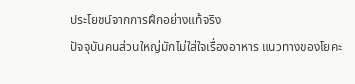ประโยชน์จากการฝึกอย่างแท้จริง
ปัจจุบันคนส่วนใหญ่มักไม่ใส่ใจเรื่องอาหาร แนวทางของโยคะ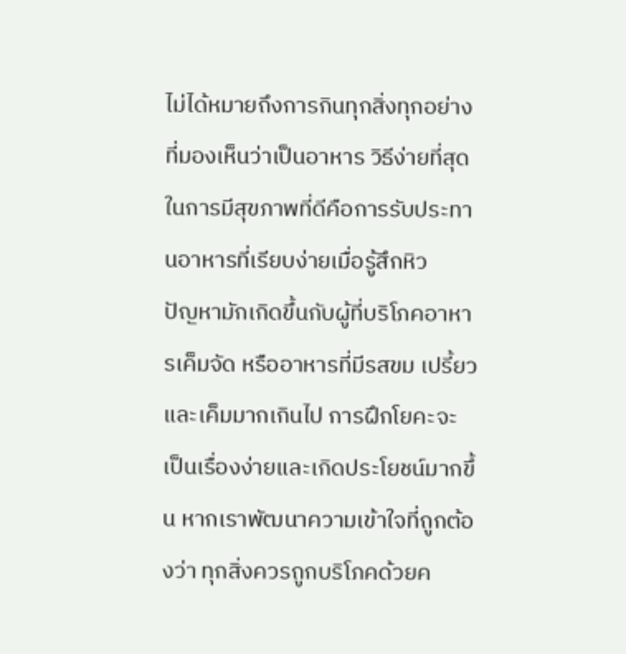ไม่ได้หมายถึงการกินทุกสิ่งทุกอย่างที่มองเห็นว่าเป็นอาหาร วิธีง่ายที่สุดในการมีสุขภาพที่ดีคือการรับประทานอาหารที่เรียบง่ายเมื่อรู้สึกหิว
ปัญหามักเกิดขึ้นกับผู้ที่บริโภคอาหารเค็มจัด หรืออาหารที่มีรสขม เปรี้ยว และเค็มมากเกินไป การฝึกโยคะจะเป็นเรื่องง่ายและเกิดประโยชน์มากขึ้น หากเราพัฒนาความเข้าใจที่ถูกต้องว่า ทุกสิ่งควรถูกบริโภคด้วยค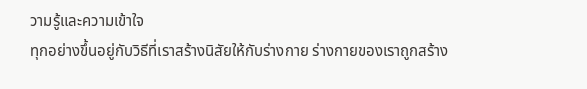วามรู้และความเข้าใจ
ทุกอย่างขึ้นอยู่กับวิธีที่เราสร้างนิสัยให้กับร่างกาย ร่างกายของเราถูกสร้าง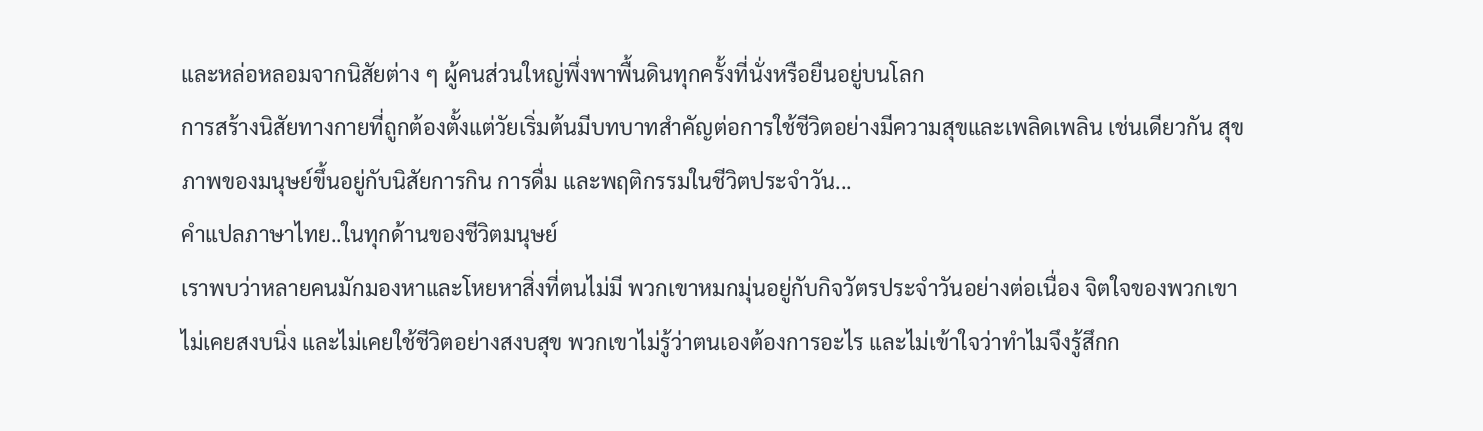และหล่อหลอมจากนิสัยต่าง ๆ ผู้คนส่วนใหญ่พึ่งพาพื้นดินทุกครั้งที่นั่งหรือยืนอยู่บนโลก
การสร้างนิสัยทางกายที่ถูกต้องตั้งแต่วัยเริ่มต้นมีบทบาทสำคัญต่อการใช้ชีวิตอย่างมีความสุขและเพลิดเพลิน เช่นเดียวกัน สุขภาพของมนุษย์ขึ้นอยู่กับนิสัยการกิน การดื่ม และพฤติกรรมในชีวิตประจำวัน...
คำแปลภาษาไทย..ในทุกด้านของชีวิตมนุษย์
เราพบว่าหลายคนมักมองหาและโหยหาสิ่งที่ตนไม่มี พวกเขาหมกมุ่นอยู่กับกิจวัตรประจำวันอย่างต่อเนื่อง จิตใจของพวกเขาไม่เคยสงบนิ่ง และไม่เคยใช้ชีวิตอย่างสงบสุข พวกเขาไม่รู้ว่าตนเองต้องการอะไร และไม่เข้าใจว่าทำไมจึงรู้สึกก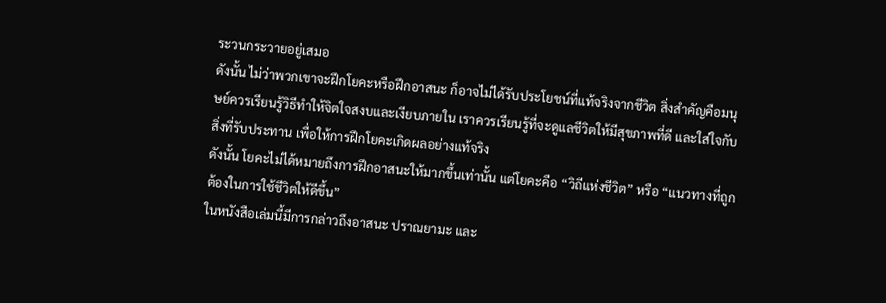ระวนกระวายอยู่เสมอ
ดังนั้น ไม่ว่าพวกเขาจะฝึกโยคะหรือฝึกอาสนะ ก็อาจไม่ได้รับประโยชน์ที่แท้จริงจากชีวิต สิ่งสำคัญคือมนุษย์ควรเรียนรู้วิธีทำให้จิตใจสงบและเงียบภายใน เราควรเรียนรู้ที่จะดูแลชีวิตให้มีสุขภาพที่ดี และใส่ใจกับสิ่งที่รับประทาน เพื่อให้การฝึกโยคะเกิดผลอย่างแท้จริง
ดังนั้น โยคะไม่ได้หมายถึงการฝึกอาสนะให้มากขึ้นเท่านั้น แต่โยคะคือ “วิถีแห่งชีวิต” หรือ “แนวทางที่ถูกต้องในการใช้ชีวิตให้ดีขึ้น”
ในหนังสือเล่มนี้มีการกล่าวถึงอาสนะ ปราณยามะ และ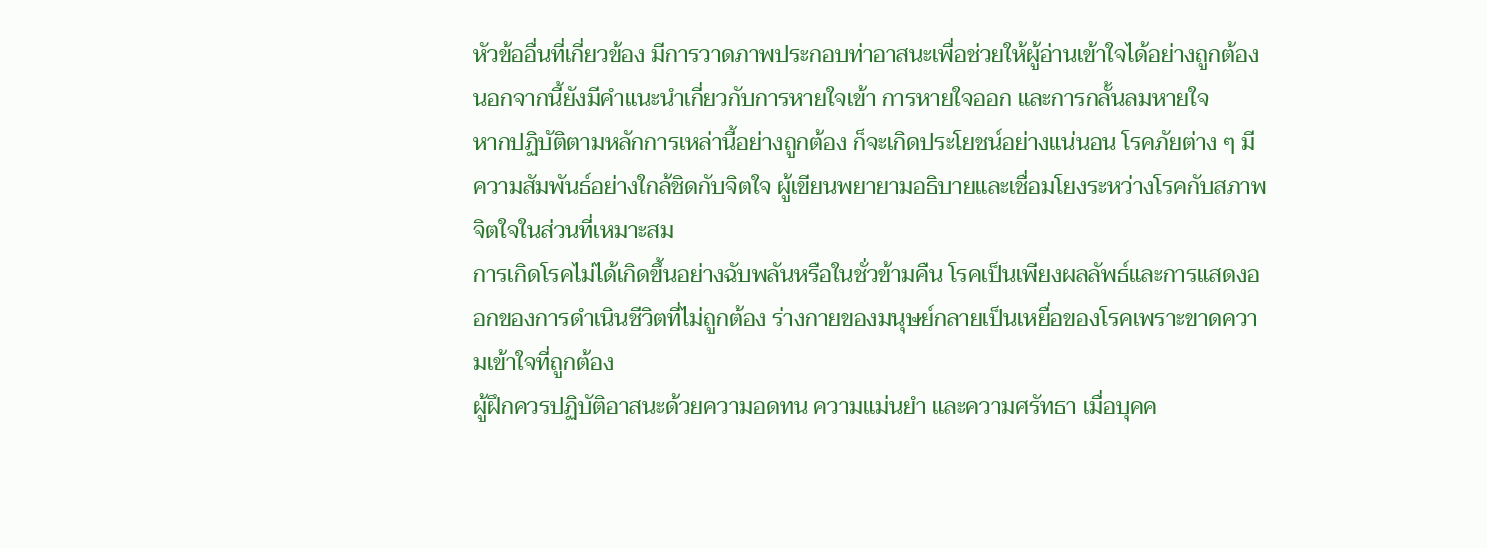หัวข้ออื่นที่เกี่ยวข้อง มีการวาดภาพประกอบท่าอาสนะเพื่อช่วยให้ผู้อ่านเข้าใจได้อย่างถูกต้อง นอกจากนี้ยังมีคำแนะนำเกี่ยวกับการหายใจเข้า การหายใจออก และการกลั้นลมหายใจ
หากปฏิบัติตามหลักการเหล่านี้อย่างถูกต้อง ก็จะเกิดประโยชน์อย่างแน่นอน โรคภัยต่าง ๆ มีความสัมพันธ์อย่างใกล้ชิดกับจิตใจ ผู้เขียนพยายามอธิบายและเชื่อมโยงระหว่างโรคกับสภาพจิตใจในส่วนที่เหมาะสม
การเกิดโรคไม่ได้เกิดขึ้นอย่างฉับพลันหรือในชั่วข้ามคืน โรคเป็นเพียงผลลัพธ์และการแสดงออกของการดำเนินชีวิตที่ไม่ถูกต้อง ร่างกายของมนุษย์กลายเป็นเหยื่อของโรคเพราะขาดความเข้าใจที่ถูกต้อง
ผู้ฝึกควรปฏิบัติอาสนะด้วยความอดทน ความแม่นยำ และความศรัทธา เมื่อบุคค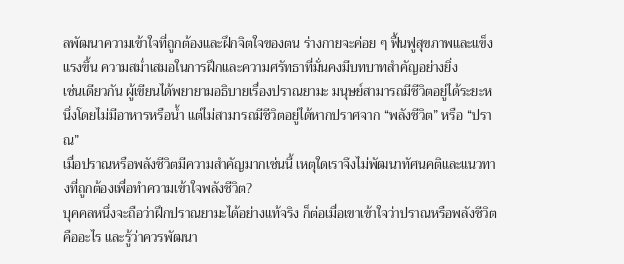ลพัฒนาความเข้าใจที่ถูกต้องและฝึกจิตใจของตน ร่างกายจะค่อย ๆ ฟื้นฟูสุขภาพและแข็งแรงขึ้น ความสม่ำเสมอในการฝึกและความศรัทธาที่มั่นคงมีบทบาทสำคัญอย่างยิ่ง
เช่นเดียวกัน ผู้เขียนได้พยายามอธิบายเรื่องปราณยามะ มนุษย์สามารถมีชีวิตอยู่ได้ระยะหนึ่งโดยไม่มีอาหารหรือน้ำ แต่ไม่สามารถมีชีวิตอยู่ได้หากปราศจาก “พลังชีวิต” หรือ “ปราณ”
เมื่อปราณหรือพลังชีวิตมีความสำคัญมากเช่นนี้ เหตุใดเราจึงไม่พัฒนาทัศนคติและแนวทางที่ถูกต้องเพื่อทำความเข้าใจพลังชีวิต?
บุคคลหนึ่งจะถือว่าฝึกปราณยามะได้อย่างแท้จริง ก็ต่อเมื่อเขาเข้าใจว่าปราณหรือพลังชีวิตคืออะไร และรู้ว่าควรพัฒนา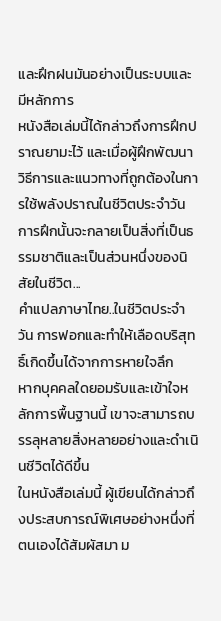และฝึกฝนมันอย่างเป็นระบบและมีหลักการ
หนังสือเล่มนี้ได้กล่าวถึงการฝึกปราณยามะไว้ และเมื่อผู้ฝึกพัฒนาวิธีการและแนวทางที่ถูกต้องในการใช้พลังปราณในชีวิตประจำวัน การฝึกนั้นจะกลายเป็นสิ่งที่เป็นธรรมชาติและเป็นส่วนหนึ่งของนิสัยในชีวิต...
คำแปลภาษาไทย..ในชีวิตประจำวัน การฟอกและทำให้เลือดบริสุทธิ์เกิดขึ้นได้จากการหายใจลึก
หากบุคคลใดยอมรับและเข้าใจหลักการพื้นฐานนี้ เขาจะสามารถบรรลุหลายสิ่งหลายอย่างและดำเนินชีวิตได้ดีขึ้น
ในหนังสือเล่มนี้ ผู้เขียนได้กล่าวถึงประสบการณ์พิเศษอย่างหนึ่งที่ตนเองได้สัมผัสมา ม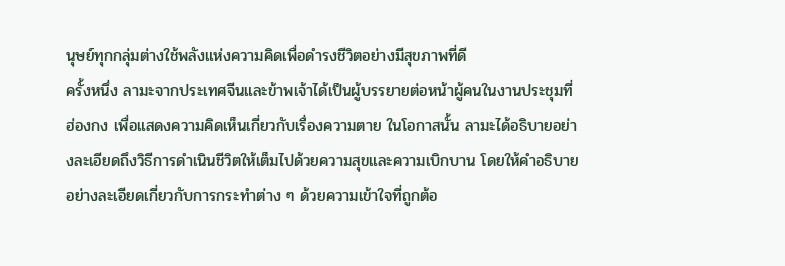นุษย์ทุกกลุ่มต่างใช้พลังแห่งความคิดเพื่อดำรงชีวิตอย่างมีสุขภาพที่ดี
ครั้งหนึ่ง ลามะจากประเทศจีนและข้าพเจ้าได้เป็นผู้บรรยายต่อหน้าผู้คนในงานประชุมที่ฮ่องกง เพื่อแสดงความคิดเห็นเกี่ยวกับเรื่องความตาย ในโอกาสนั้น ลามะได้อธิบายอย่างละเอียดถึงวิธีการดำเนินชีวิตให้เต็มไปด้วยความสุขและความเบิกบาน โดยให้คำอธิบายอย่างละเอียดเกี่ยวกับการกระทำต่าง ๆ ด้วยความเข้าใจที่ถูกต้อ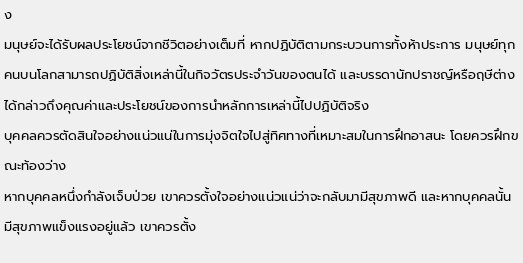ง
มนุษย์จะได้รับผลประโยชน์จากชีวิตอย่างเต็มที่ หากปฏิบัติตามกระบวนการทั้งห้าประการ มนุษย์ทุกคนบนโลกสามารถปฏิบัติสิ่งเหล่านี้ในกิจวัตรประจำวันของตนได้ และบรรดานักปราชญ์หรือฤษีต่างได้กล่าวถึงคุณค่าและประโยชน์ของการนำหลักการเหล่านี้ไปปฏิบัติจริง
บุคคลควรตัดสินใจอย่างแน่วแน่ในการมุ่งจิตใจไปสู่ทิศทางที่เหมาะสมในการฝึกอาสนะ โดยควรฝึกขณะท้องว่าง
หากบุคคลหนึ่งกำลังเจ็บป่วย เขาควรตั้งใจอย่างแน่วแน่ว่าจะกลับมามีสุขภาพดี และหากบุคคลนั้นมีสุขภาพแข็งแรงอยู่แล้ว เขาควรตั้ง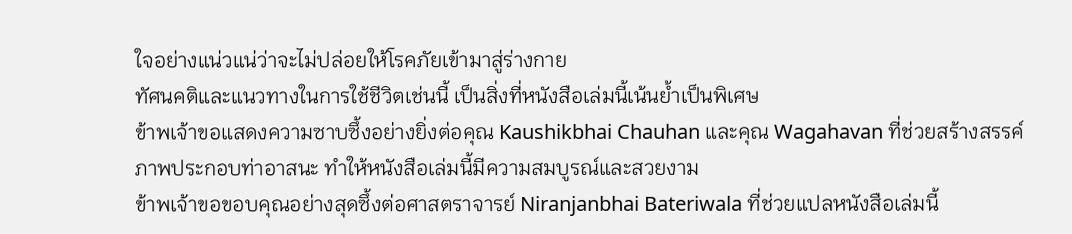ใจอย่างแน่วแน่ว่าจะไม่ปล่อยให้โรคภัยเข้ามาสู่ร่างกาย
ทัศนคติและแนวทางในการใช้ชีวิตเช่นนี้ เป็นสิ่งที่หนังสือเล่มนี้เน้นย้ำเป็นพิเศษ
ข้าพเจ้าขอแสดงความซาบซึ้งอย่างยิ่งต่อคุณ Kaushikbhai Chauhan และคุณ Wagahavan ที่ช่วยสร้างสรรค์ภาพประกอบท่าอาสนะ ทำให้หนังสือเล่มนี้มีความสมบูรณ์และสวยงาม
ข้าพเจ้าขอขอบคุณอย่างสุดซึ้งต่อศาสตราจารย์ Niranjanbhai Bateriwala ที่ช่วยแปลหนังสือเล่มนี้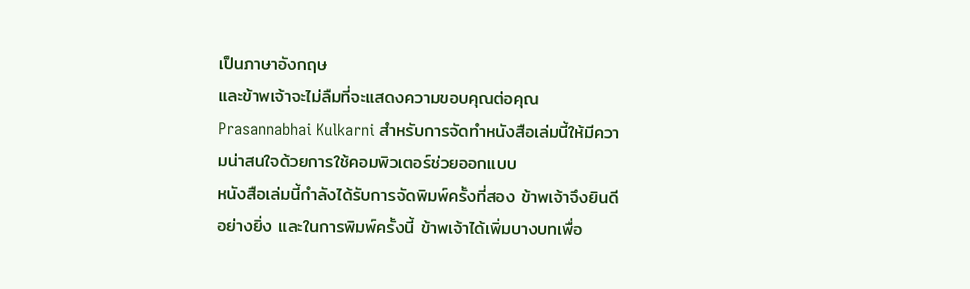เป็นภาษาอังกฤษ
และข้าพเจ้าจะไม่ลืมที่จะแสดงความขอบคุณต่อคุณ Prasannabhai Kulkarni สำหรับการจัดทำหนังสือเล่มนี้ให้มีความน่าสนใจด้วยการใช้คอมพิวเตอร์ช่วยออกแบบ
หนังสือเล่มนี้กำลังได้รับการจัดพิมพ์ครั้งที่สอง ข้าพเจ้าจึงยินดีอย่างยิ่ง และในการพิมพ์ครั้งนี้ ข้าพเจ้าได้เพิ่มบางบทเพื่อ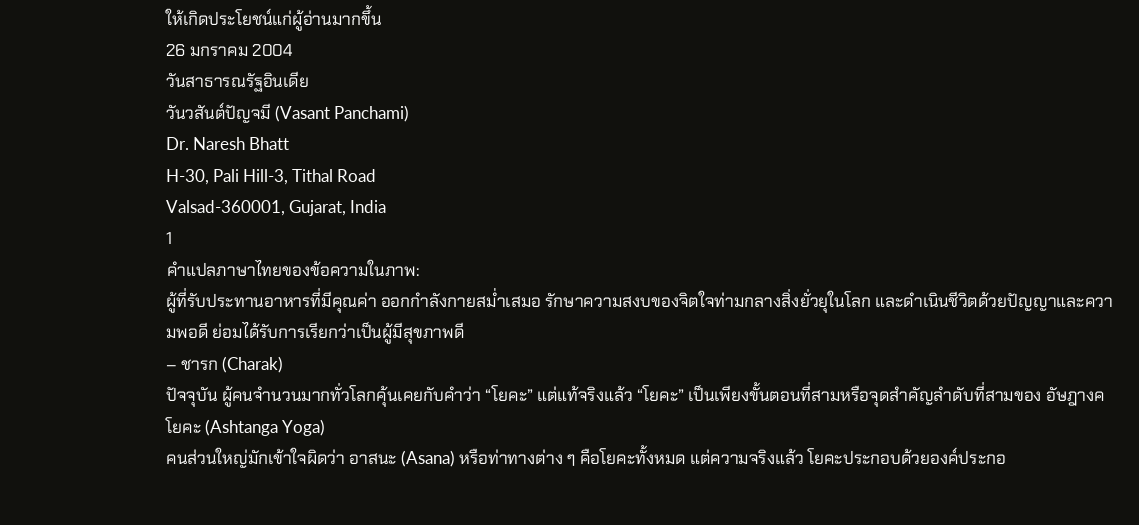ให้เกิดประโยชน์แก่ผู้อ่านมากขึ้น
26 มกราคม 2004
วันสาธารณรัฐอินเดีย
วันวสันต์ปัญจมี (Vasant Panchami)
Dr. Naresh Bhatt
H-30, Pali Hill-3, Tithal Road
Valsad-360001, Gujarat, India
1
คำแปลภาษาไทยของข้อความในภาพ:
ผู้ที่รับประทานอาหารที่มีคุณค่า ออกกำลังกายสม่ำเสมอ รักษาความสงบของจิตใจท่ามกลางสิ่งยั่วยุในโลก และดำเนินชีวิตด้วยปัญญาและความพอดี ย่อมได้รับการเรียกว่าเป็นผู้มีสุขภาพดี
– ชารก (Charak)
ปัจจุบัน ผู้คนจำนวนมากทั่วโลกคุ้นเคยกับคำว่า “โยคะ” แต่แท้จริงแล้ว “โยคะ” เป็นเพียงขั้นตอนที่สามหรือจุดสำคัญลำดับที่สามของ อัษฎางคโยคะ (Ashtanga Yoga)
คนส่วนใหญ่มักเข้าใจผิดว่า อาสนะ (Asana) หรือท่าทางต่าง ๆ คือโยคะทั้งหมด แต่ความจริงแล้ว โยคะประกอบด้วยองค์ประกอ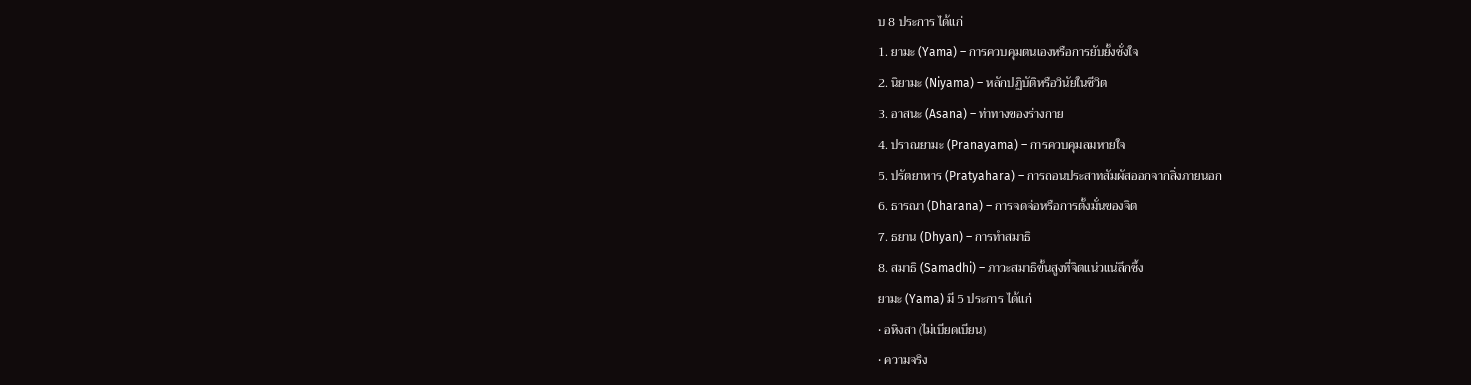บ 8 ประการ ได้แก่
1. ยามะ (Yama) – การควบคุมตนเองหรือการยับยั้งชั่งใจ
2. นิยามะ (Niyama) – หลักปฏิบัติหรือวินัยในชีวิต
3. อาสนะ (Asana) – ท่าทางของร่างกาย
4. ปราณยามะ (Pranayama) – การควบคุมลมหายใจ
5. ปรัตยาหาร (Pratyahara) – การถอนประสาทสัมผัสออกจากสิ่งภายนอก
6. ธารณา (Dharana) – การจดจ่อหรือการตั้งมั่นของจิต
7. ธยาน (Dhyan) – การทำสมาธิ
8. สมาธิ (Samadhi) – ภาวะสมาธิขั้นสูงที่จิตแน่วแน่ลึกซึ้ง
ยามะ (Yama) มี 5 ประการ ได้แก่
• อหิงสา (ไม่เบียดเบียน)
• ความจริง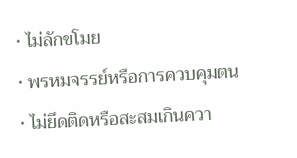• ไม่ลักขโมย
• พรหมจรรย์หรือการควบคุมตน
• ไม่ยึดติดหรือสะสมเกินควา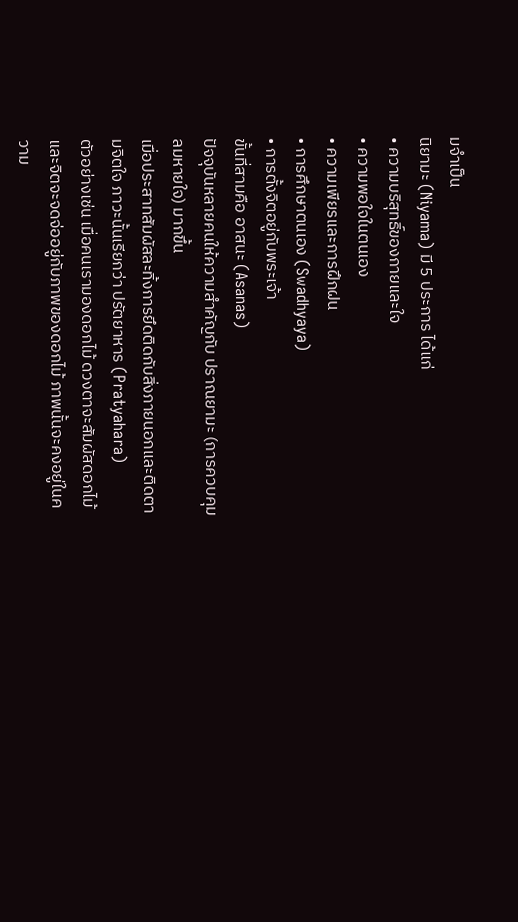มจำเป็น
นิยามะ (Niyama) มี 5 ประการ ได้แก่
• ความบริสุทธิ์ของกายและใจ
• ความพอใจในตนเอง
• ความเพียรและการฝึกฝน
• การศึกษาตนเอง (Swadhyaya)
• การตั้งจิตอยู่กับพระเจ้า
ขั้นที่สามคือ อาสนะ (Asanas)
ปัจจุบันหลายคนให้ความสำคัญกับ ปราณยามะ (การควบคุมลมหายใจ) มากขึ้น
เมื่อประสาทสัมผัสละทิ้งการยึดติดกับสิ่งภายนอกและติดตามจิตใจ ภาวะนั้นเรียกว่า ปรัตยาหาร (Pratyahara)
ตัวอย่างเช่น เมื่อคนเรามองดอกไม้ ดวงตาจะสัมผัสดอกไม้และจิตจะจดจ่ออยู่กับภาพของดอกไม้ ภาพนั้นจะคงอยู่ในความ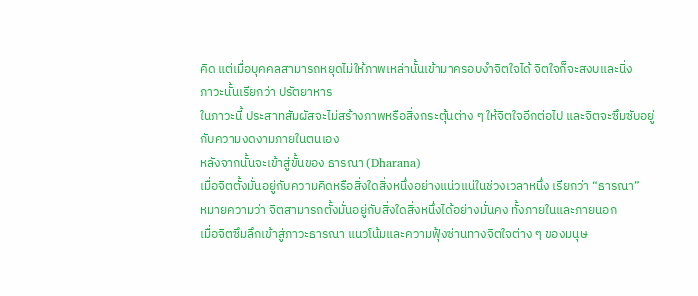คิด แต่เมื่อบุคคลสามารถหยุดไม่ให้ภาพเหล่านั้นเข้ามาครอบงำจิตใจได้ จิตใจก็จะสงบและนิ่ง
ภาวะนั้นเรียกว่า ปรัตยาหาร
ในภาวะนี้ ประสาทสัมผัสจะไม่สร้างภาพหรือสิ่งกระตุ้นต่าง ๆ ให้จิตใจอีกต่อไป และจิตจะซึมซับอยู่กับความงดงามภายในตนเอง
หลังจากนั้นจะเข้าสู่ขั้นของ ธารณา (Dharana)
เมื่อจิตตั้งมั่นอยู่กับความคิดหรือสิ่งใดสิ่งหนึ่งอย่างแน่วแน่ในช่วงเวลาหนึ่ง เรียกว่า “ธารณา”
หมายความว่า จิตสามารถตั้งมั่นอยู่กับสิ่งใดสิ่งหนึ่งได้อย่างมั่นคง ทั้งภายในและภายนอก
เมื่อจิตซึมลึกเข้าสู่ภาวะธารณา แนวโน้มและความฟุ้งซ่านทางจิตใจต่าง ๆ ของมนุษ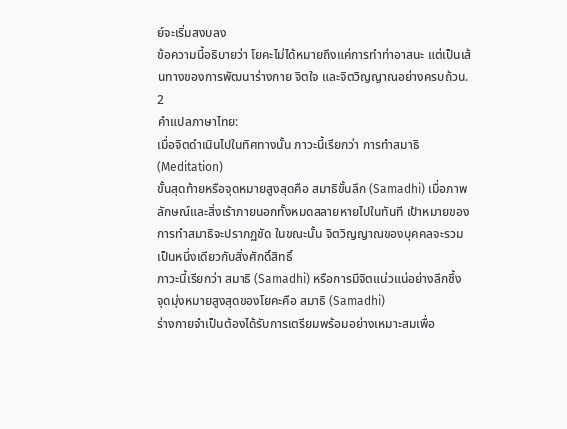ย์จะเริ่มสงบลง
ข้อความนี้อธิบายว่า โยคะไม่ได้หมายถึงแค่การทำท่าอาสนะ แต่เป็นเส้นทางของการพัฒนาร่างกาย จิตใจ และจิตวิญญาณอย่างครบถ้วน.
2
คำแปลภาษาไทย:
เมื่อจิตดำเนินไปในทิศทางนั้น ภาวะนี้เรียกว่า การทำสมาธิ (Meditation)
ขั้นสุดท้ายหรือจุดหมายสูงสุดคือ สมาธิขั้นลึก (Samadhi) เมื่อภาพลักษณ์และสิ่งเร้าภายนอกทั้งหมดสลายหายไปในทันที เป้าหมายของการทำสมาธิจะปรากฏชัด ในขณะนั้น จิตวิญญาณของบุคคลจะรวมเป็นหนึ่งเดียวกับสิ่งศักดิ์สิทธิ์
ภาวะนี้เรียกว่า สมาธิ (Samadhi) หรือการมีจิตแน่วแน่อย่างลึกซึ้ง
จุดมุ่งหมายสูงสุดของโยคะคือ สมาธิ (Samadhi)
ร่างกายจำเป็นต้องได้รับการเตรียมพร้อมอย่างเหมาะสมเพื่อ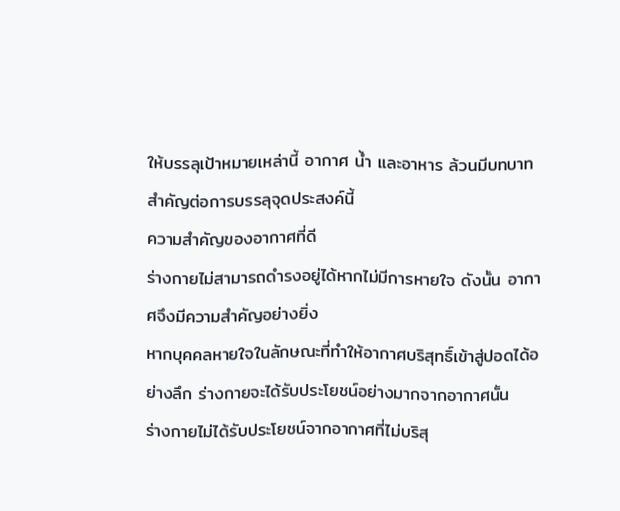ให้บรรลุเป้าหมายเหล่านี้ อากาศ น้ำ และอาหาร ล้วนมีบทบาทสำคัญต่อการบรรลุจุดประสงค์นี้
ความสำคัญของอากาศที่ดี
ร่างกายไม่สามารถดำรงอยู่ได้หากไม่มีการหายใจ ดังนั้น อากาศจึงมีความสำคัญอย่างยิ่ง
หากบุคคลหายใจในลักษณะที่ทำให้อากาศบริสุทธิ์เข้าสู่ปอดได้อย่างลึก ร่างกายจะได้รับประโยชน์อย่างมากจากอากาศนั้น
ร่างกายไม่ได้รับประโยชน์จากอากาศที่ไม่บริสุ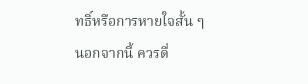ทธิ์หรือการหายใจสั้น ๆ
นอกจากนี้ ควรดื่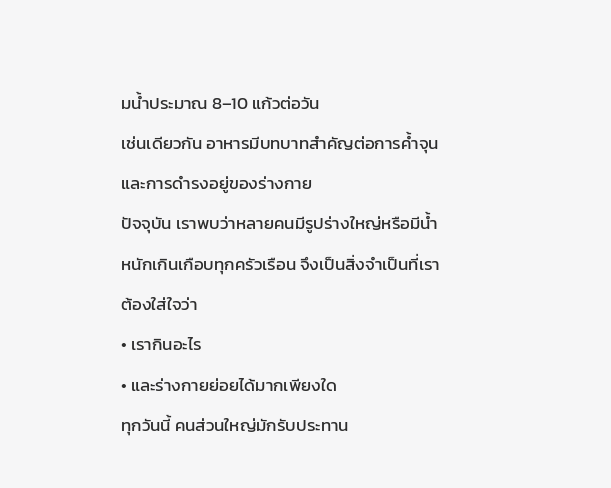มน้ำประมาณ 8–10 แก้วต่อวัน
เช่นเดียวกัน อาหารมีบทบาทสำคัญต่อการค้ำจุนและการดำรงอยู่ของร่างกาย
ปัจจุบัน เราพบว่าหลายคนมีรูปร่างใหญ่หรือมีน้ำหนักเกินเกือบทุกครัวเรือน จึงเป็นสิ่งจำเป็นที่เราต้องใส่ใจว่า
• เรากินอะไร
• และร่างกายย่อยได้มากเพียงใด
ทุกวันนี้ คนส่วนใหญ่มักรับประทาน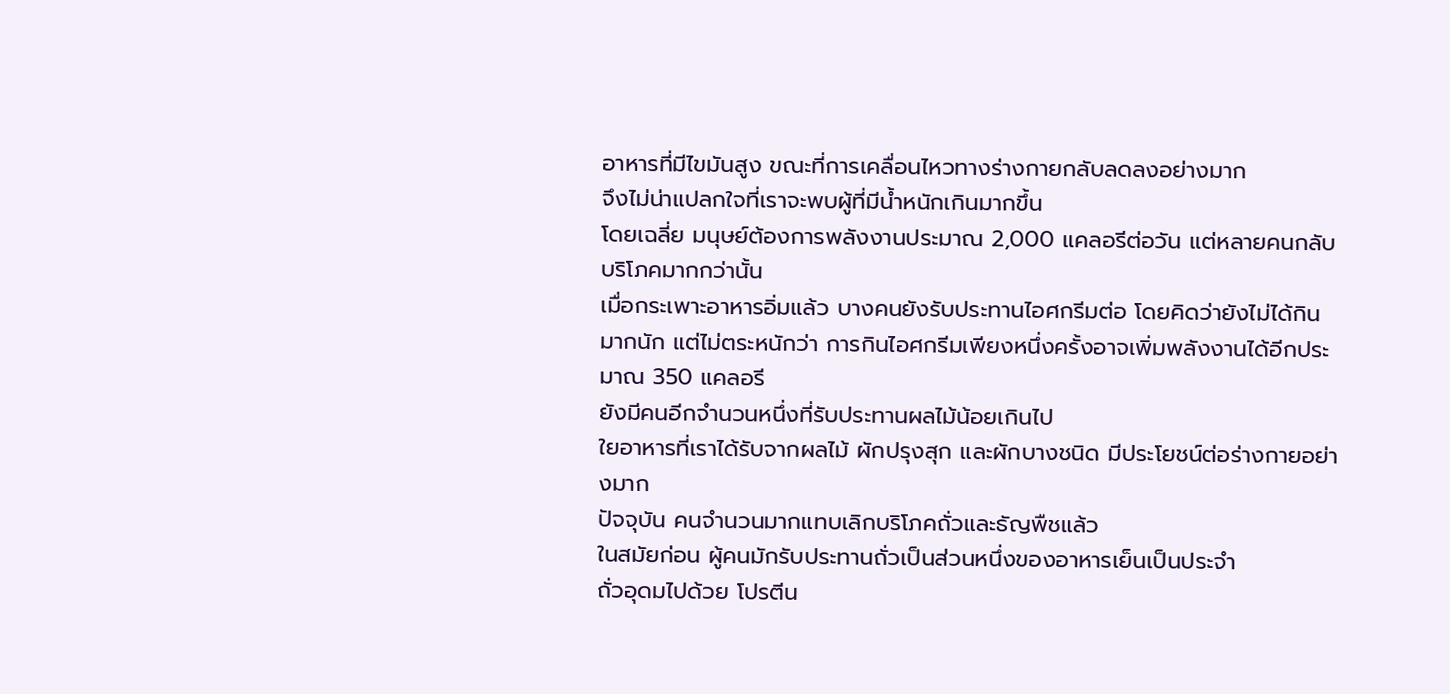อาหารที่มีไขมันสูง ขณะที่การเคลื่อนไหวทางร่างกายกลับลดลงอย่างมาก
จึงไม่น่าแปลกใจที่เราจะพบผู้ที่มีน้ำหนักเกินมากขึ้น
โดยเฉลี่ย มนุษย์ต้องการพลังงานประมาณ 2,000 แคลอรีต่อวัน แต่หลายคนกลับบริโภคมากกว่านั้น
เมื่อกระเพาะอาหารอิ่มแล้ว บางคนยังรับประทานไอศกรีมต่อ โดยคิดว่ายังไม่ได้กินมากนัก แต่ไม่ตระหนักว่า การกินไอศกรีมเพียงหนึ่งครั้งอาจเพิ่มพลังงานได้อีกประมาณ 350 แคลอรี
ยังมีคนอีกจำนวนหนึ่งที่รับประทานผลไม้น้อยเกินไป
ใยอาหารที่เราได้รับจากผลไม้ ผักปรุงสุก และผักบางชนิด มีประโยชน์ต่อร่างกายอย่างมาก
ปัจจุบัน คนจำนวนมากแทบเลิกบริโภคถั่วและธัญพืชแล้ว
ในสมัยก่อน ผู้คนมักรับประทานถั่วเป็นส่วนหนึ่งของอาหารเย็นเป็นประจำ
ถั่วอุดมไปด้วย โปรตีน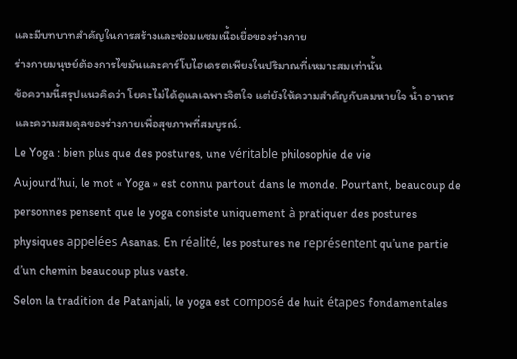และมีบทบาทสำคัญในการสร้างและซ่อมแซมเนื้อเยื่อของร่างกาย
ร่างกายมนุษย์ต้องการไขมันและคาร์โบไฮเดรตเพียงในปริมาณที่เหมาะสมเท่านั้น
ข้อความนี้สรุปแนวคิดว่า โยคะไม่ได้ดูแลเฉพาะจิตใจ แต่ยังให้ความสำคัญกับลมหายใจ น้ำ อาหาร และความสมดุลของร่างกายเพื่อสุขภาพที่สมบูรณ์.
Le Yoga : bien plus que des postures, une véritable philosophie de vie
Aujourd’hui, le mot « Yoga » est connu partout dans le monde. Pourtant, beaucoup de personnes pensent que le yoga consiste uniquement à pratiquer des postures physiques appelées Asanas. En réalité, les postures ne représentent qu’une partie d’un chemin beaucoup plus vaste.
Selon la tradition de Patanjali, le yoga est composé de huit étapes fondamentales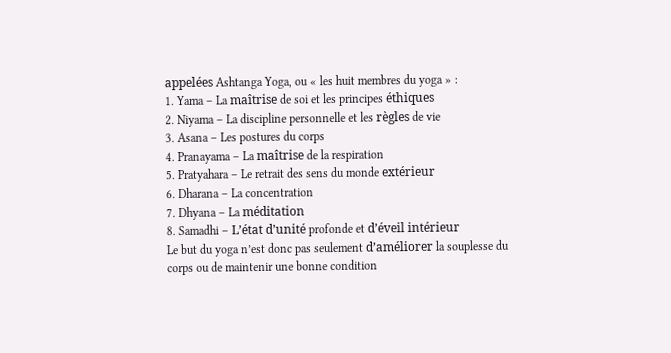appelées Ashtanga Yoga, ou « les huit membres du yoga » :
1. Yama – La maîtrise de soi et les principes éthiques
2. Niyama – La discipline personnelle et les règles de vie
3. Asana – Les postures du corps
4. Pranayama – La maîtrise de la respiration
5. Pratyahara – Le retrait des sens du monde extérieur
6. Dharana – La concentration
7. Dhyana – La méditation
8. Samadhi – L’état d’unité profonde et d’éveil intérieur
Le but du yoga n’est donc pas seulement d’améliorer la souplesse du corps ou de maintenir une bonne condition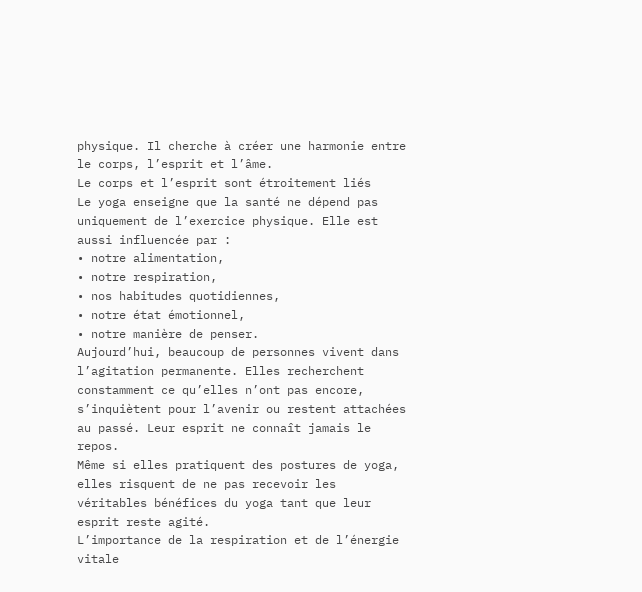physique. Il cherche à créer une harmonie entre le corps, l’esprit et l’âme.
Le corps et l’esprit sont étroitement liés
Le yoga enseigne que la santé ne dépend pas uniquement de l’exercice physique. Elle est aussi influencée par :
• notre alimentation,
• notre respiration,
• nos habitudes quotidiennes,
• notre état émotionnel,
• notre manière de penser.
Aujourd’hui, beaucoup de personnes vivent dans l’agitation permanente. Elles recherchent constamment ce qu’elles n’ont pas encore, s’inquiètent pour l’avenir ou restent attachées au passé. Leur esprit ne connaît jamais le repos.
Même si elles pratiquent des postures de yoga, elles risquent de ne pas recevoir les véritables bénéfices du yoga tant que leur esprit reste agité.
L’importance de la respiration et de l’énergie vitale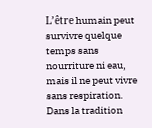L’être humain peut survivre quelque temps sans nourriture ni eau, mais il ne peut vivre sans respiration.
Dans la tradition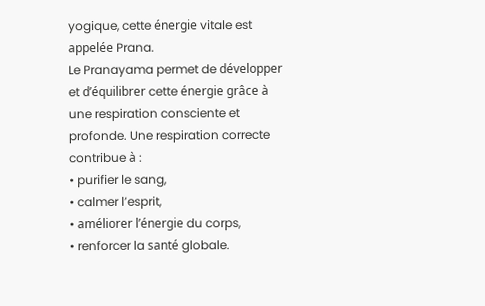yogique, cette énergie vitale est appelée Prana.
Le Pranayama permet de développer et d’équilibrer cette énergie grâce à une respiration consciente et profonde. Une respiration correcte contribue à :
• purifier le sang,
• calmer l’esprit,
• améliorer l’énergie du corps,
• renforcer la santé globale.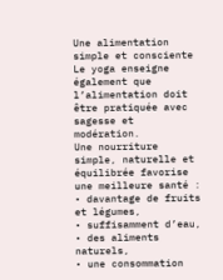Une alimentation simple et consciente
Le yoga enseigne également que l’alimentation doit être pratiquée avec sagesse et modération.
Une nourriture simple, naturelle et équilibrée favorise une meilleure santé :
• davantage de fruits et légumes,
• suffisamment d’eau,
• des aliments naturels,
• une consommation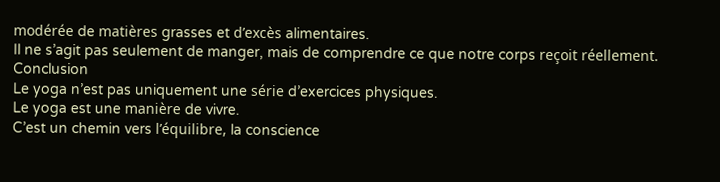modérée de matières grasses et d’excès alimentaires.
Il ne s’agit pas seulement de manger, mais de comprendre ce que notre corps reçoit réellement.
Conclusion
Le yoga n’est pas uniquement une série d’exercices physiques.
Le yoga est une manière de vivre.
C’est un chemin vers l’équilibre, la conscience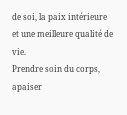de soi, la paix intérieure et une meilleure qualité de vie.
Prendre soin du corps, apaiser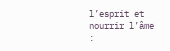l’esprit et nourrir l’âme :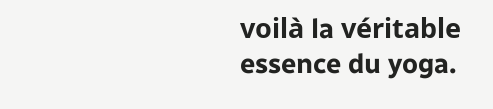voilà la véritable essence du yoga.